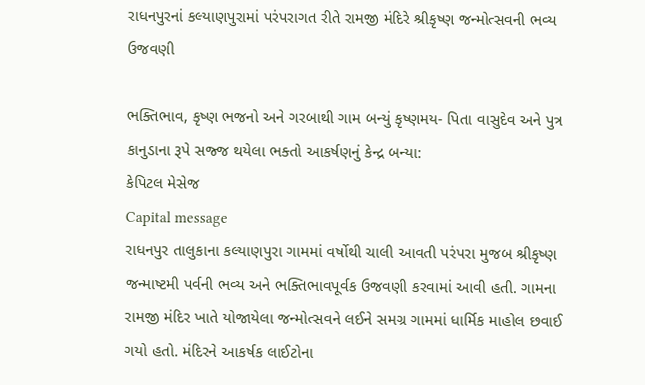રાધનપુરનાં કલ્યાણપુરામાં પરંપરાગત રીતે રામજી મંદિરે શ્રીકૃષ્ણ જન્મોત્સવની ભવ્ય ઉજવણી

ભક્તિભાવ, કૃષ્ણ ભજનો અને ગરબાથી ગામ બન્યું કૃષ્ણમય- પિતા વાસુદેવ અને પુત્ર કાનુડાના રૂપે સજ્જ થયેલા ભક્તો આકર્ષણનું કેન્દ્ર બન્યા:
કેપિટલ મેસેજ
Capital message
રાધનપુર તાલુકાના કલ્યાણપુરા ગામમાં વર્ષોથી ચાલી આવતી પરંપરા મુજબ શ્રીકૃષ્ણ જન્માષ્ટમી પર્વની ભવ્ય અને ભક્તિભાવપૂર્વક ઉજવણી કરવામાં આવી હતી. ગામના રામજી મંદિર ખાતે યોજાયેલા જન્મોત્સવને લઈને સમગ્ર ગામમાં ધાર્મિક માહોલ છવાઈ ગયો હતો. મંદિરને આકર્ષક લાઈટોના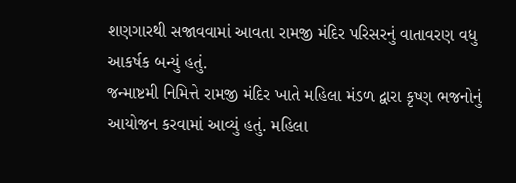શણગારથી સજાવવામાં આવતા રામજી મંદિર પરિસરનું વાતાવરણ વધુ આકર્ષક બન્યું હતું.
જન્માષ્ટમી નિમિત્તે રામજી મંદિર ખાતે મહિલા મંડળ દ્વારા કૃષ્ણ ભજનોનું આયોજન કરવામાં આવ્યું હતું. મહિલા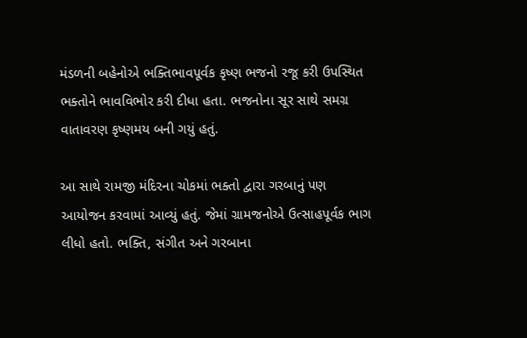મંડળની બહેનોએ ભક્તિભાવપૂર્વક કૃષ્ણ ભજનો રજૂ કરી ઉપસ્થિત ભક્તોને ભાવવિભોર કરી દીધા હતા. ભજનોના સૂર સાથે સમગ્ર વાતાવરણ કૃષ્ણમય બની ગયું હતું.

આ સાથે રામજી મંદિરના ચોકમાં ભક્તો દ્વારા ગરબાનું પણ આયોજન કરવામાં આવ્યું હતું. જેમાં ગ્રામજનોએ ઉત્સાહપૂર્વક ભાગ લીધો હતો. ભક્તિ, સંગીત અને ગરબાના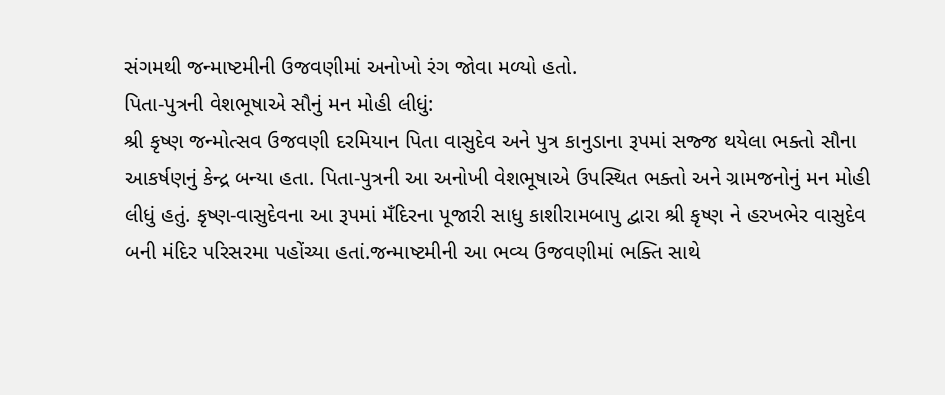સંગમથી જન્માષ્ટમીની ઉજવણીમાં અનોખો રંગ જોવા મળ્યો હતો.
પિતા-પુત્રની વેશભૂષાએ સૌનું મન મોહી લીધું:
શ્રી કૃષ્ણ જન્મોત્સવ ઉજવણી દરમિયાન પિતા વાસુદેવ અને પુત્ર કાનુડાના રૂપમાં સજ્જ થયેલા ભક્તો સૌના આકર્ષણનું કેન્દ્ર બન્યા હતા. પિતા-પુત્રની આ અનોખી વેશભૂષાએ ઉપસ્થિત ભક્તો અને ગ્રામજનોનું મન મોહી લીધું હતું. કૃષ્ણ-વાસુદેવના આ રૂપમાં મઁદિરના પૂજારી સાધુ કાશીરામબાપુ દ્વારા શ્રી કૃષ્ણ ને હરખભેર વાસુદેવ બની મંદિર પરિસરમા પહોંચ્યા હતાં.જન્માષ્ટમીની આ ભવ્ય ઉજવણીમાં ભક્તિ સાથે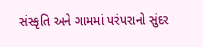સંસ્કૃતિ અને ગામમાં પરંપરાનો સુંદર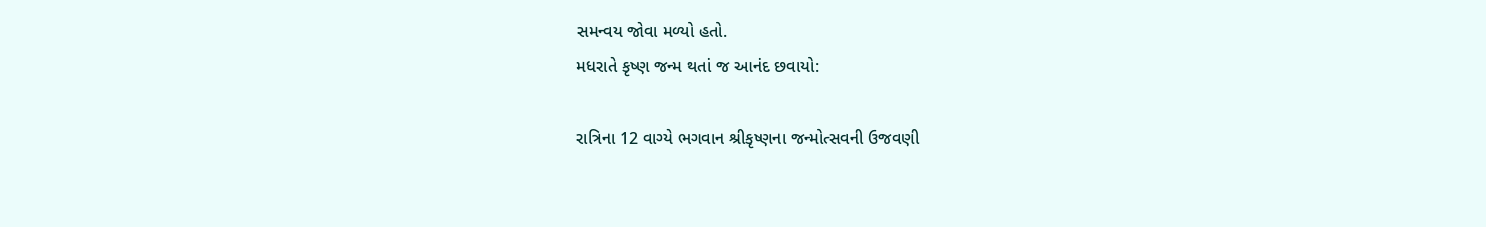સમન્વય જોવા મળ્યો હતો.
મધરાતે કૃષ્ણ જન્મ થતાં જ આનંદ છવાયો:

રાત્રિના 12 વાગ્યે ભગવાન શ્રીકૃષ્ણના જન્મોત્સવની ઉજવણી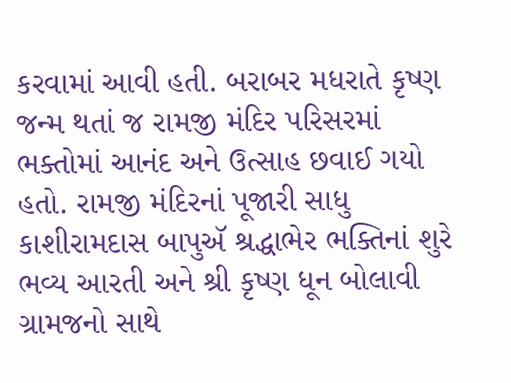કરવામાં આવી હતી. બરાબર મધરાતે કૃષ્ણ જન્મ થતાં જ રામજી મંદિર પરિસરમાં ભક્તોમાં આનંદ અને ઉત્સાહ છવાઈ ગયો હતો. રામજી મંદિરનાં પૂજારી સાધુ કાશીરામદાસ બાપુઍ શ્રદ્ધાભેર ભક્તિનાં શુરે ભવ્ય આરતી અને શ્રી કૃષ્ણ ધૂન બોલાવી ગ્રામજનો સાથે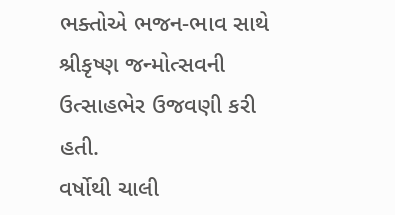ભક્તોએ ભજન-ભાવ સાથે શ્રીકૃષ્ણ જન્મોત્સવની ઉત્સાહભેર ઉજવણી કરી હતી.
વર્ષોથી ચાલી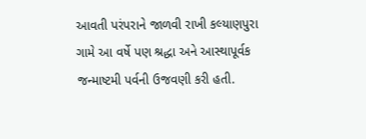આવતી પરંપરાને જાળવી રાખી કલ્યાણપુરા ગામે આ વર્ષે પણ શ્રદ્ધા અને આસ્થાપૂર્વક જન્માષ્ટમી પર્વની ઉજવણી કરી હતી.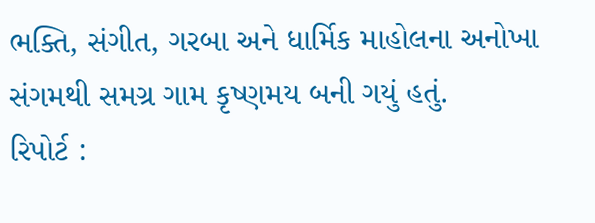ભક્તિ, સંગીત, ગરબા અને ધાર્મિક માહોલના અનોખા સંગમથી સમગ્ર ગામ કૃષ્ણમય બની ગયું હતું.
રિપોર્ટ :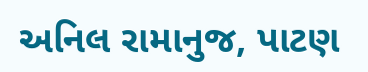અનિલ રામાનુજ, પાટણ